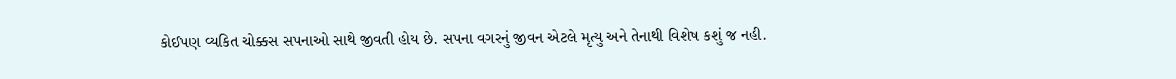કોઈપણ વ્યકિત ચોક્કસ સપનાઓ સાથે જીવતી હોય છે. સપના વગરનું જીવન એટલે મૃત્યુ અને તેનાથી વિશેષ કશું જ નહી.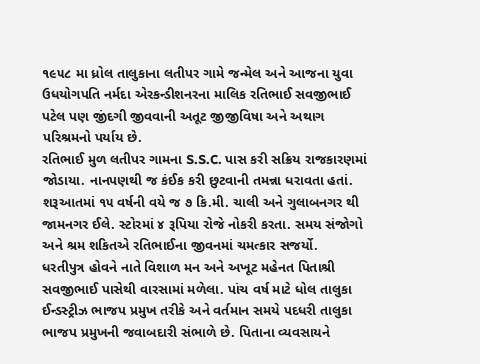૧૯૫૮ મા ધ્રોલ તાલુકાના લતીપર ગામે જન્મેલ અને આજના યુવા ઉધયોગપતિ નર્મદા એરકન્ડીશનરના માલિક રતિભાઈ સવજીભાઈ પટેલ પણ જીંદગી જીવવાની અતૂટ જીજીવિષા અને અથાગ પરિશ્રમનો પર્યાય છે.
રતિભાઈ મુળ લતીપર ગામના S.S.C. પાસ કરી સક્રિય રાજકારણમાં જોડાયા. નાનપણથી જ કંઈક કરી છુટવાની તમન્ના ધરાવતા હતાં. શરૂઆતમાં ૧૫ વર્ષની વયે જ ૭ કિ.મી. ચાલી અને ગુલાબનગર થી જામનગર ઈલે. સ્ટોરમાં ૪ રૂપિયા રોજે નોકરી કરતા. સમય સંજોગો અને શ્રમ શકિતએ રતિભાઈના જીવનમાં ચમત્કાર સજર્યો.
ધરતીપુત્ર હોવને નાતે વિશાળ મન અને અખૂટ મહેનત પિતાશ્રી સવજીભાઈ પાસેથી વારસામાં મળેલા. પાંચ વર્ષ માટે ધોલ તાલુકા ઈન્ડસ્ટ્રીઝ ભાજપ પ્રમુખ તરીકે અને વર્તમાન સમયે પદધરી તાલુકા ભાજપ પ્રમુખની જવાબદારી સંભાળે છે. પિતાના વ્યવસાયને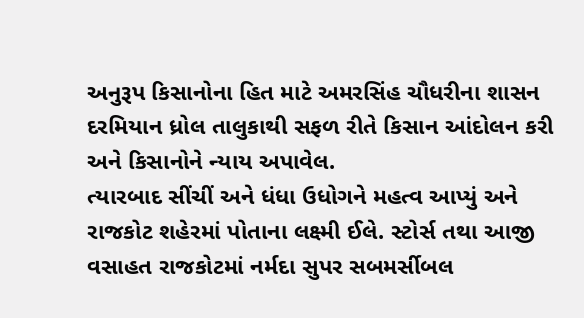અનુરૂપ કિસાનોના હિત માટે અમરસિંહ ચૌધરીના શાસન દરમિયાન ધ્રોલ તાલુકાથી સફળ રીતે કિસાન આંદોલન કરી અને કિસાનોને ન્યાય અપાવેલ.
ત્યારબાદ સીંચીં અને ધંધા ઉધોગને મહત્વ આપ્યું અને રાજકોટ શહેરમાં પોતાના લક્ષ્મી ઈલે. સ્ટોર્સ તથા આજી વસાહત રાજકોટમાં નર્મદા સુપર સબમર્સીબલ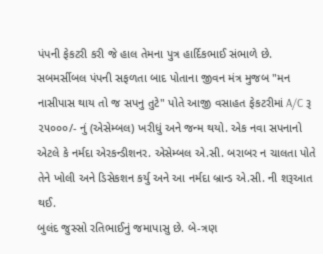પંપની ફેકટરી કરી જે હાલ તેમના પુત્ર હાર્દિકભાઈ સંભાળે છે.
સબમર્સીબલ પંપની સફળતા બાદ પોતાના જીવન મંત્ર મુજબ "મન નાસીપાસ થાય તો જ સપનુ તુટે" પોતે આજી વસાહત ફેકટરીમાં A/C રૂ ૨૫૦૦૦/- નું (એસેમ્બલ) ખરીધું અને જન્મ થયો. એક નવા સપનાનો એટલે કે નર્મદા એરકન્ડીશનર. એસેમ્બલ એ.સી. બરાબર ન ચાલતા પોતે તેને ખોલી અને ડિસેકશન કર્યુ અને આ નર્મદા બ્રાન્ડ એ.સી. ની શરૂઆત થઈ.
બુલંદ જુસ્સો રતિભાઈનું જમાપાસુ છે. બે-ત્રણ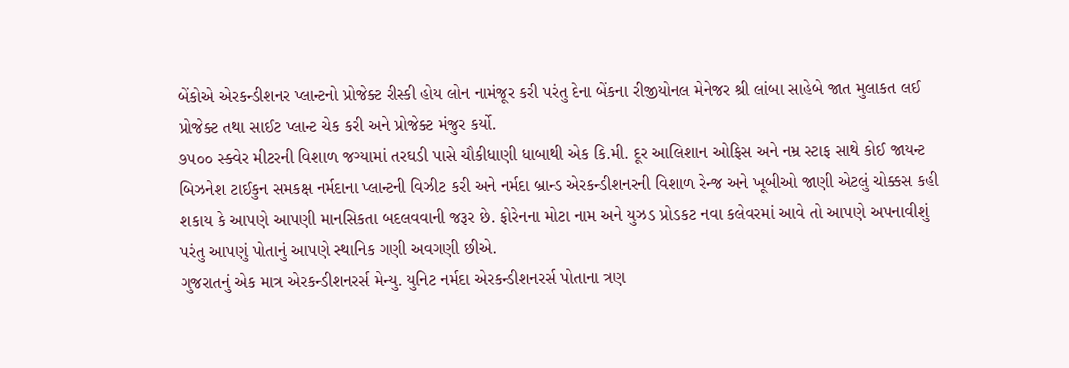બેંકોએ એરકન્ડીશનર પ્લાન્ટનો પ્રોજેક્ટ રીસ્કી હોય લોન નામંજૂર કરી પરંતુ દેના બેંકના રીજીયોનલ મેનેજર શ્રી લાંબા સાહેબે જાત મુલાકત લઈ પ્રોજેક્ટ તથા સાઈટ પ્લાન્ટ ચેક કરી અને પ્રોજેક્ટ મંજુર કર્યો.
૭૫૦૦ સ્ક્વેર મીટરની વિશાળ જગ્યામાં તરઘડી પાસે ચૌકીધાણી ધાબાથી એક કિ.મી. દૂર આલિશાન ઓફિસ અને નમ્ર સ્ટાફ સાથે કોઈ જાયન્ટ બિઝનેશ ટાઈકુન સમકક્ષ નર્મદાના પ્લાન્ટની વિઝીટ કરી અને નર્મદા બ્રાન્ડ એરકન્ડીશનરની વિશાળ રેન્જ અને ખૂબીઓ જાણી એટલું ચોક્કસ કહી શકાય કે આપણે આપણી માનસિકતા બદલવવાની જરૂર છે. ફોરેનના મોટા નામ અને યુઝડ પ્રોડકટ નવા કલેવરમાં આવે તો આપણે અપનાવીશું પરંતુ આપણું પોતાનું આપણે સ્થાનિક ગણી અવગણી છીએ.
ગુજરાતનું એક માત્ર એરકન્ડીશનરર્સ મેન્યુ. યુનિટ નર્મદા એરકન્ડીશનરર્સ પોતાના ત્રણ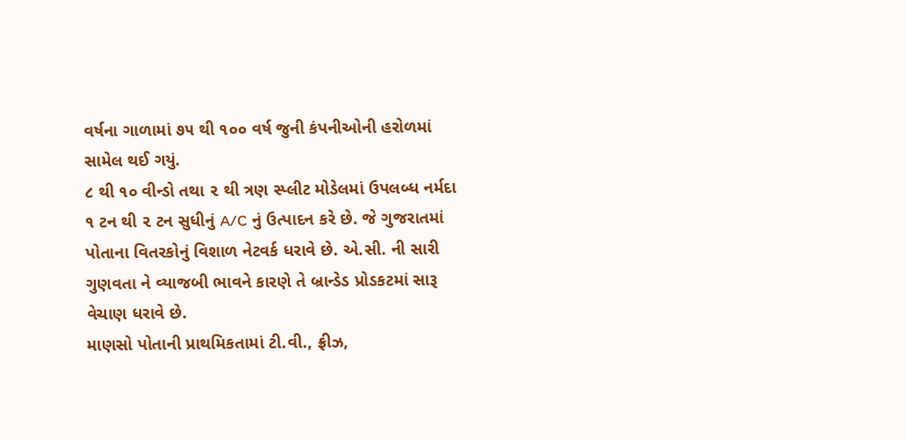વર્ષના ગાળામાં ૭૫ થી ૧૦૦ વર્ષ જુની કંપનીઓની હરોળમાં સામેલ થઈ ગયું.
૮ થી ૧૦ વીન્ડો તથા ૨ થી ત્રણ સ્પ્લીટ મોડેલમાં ઉપલબ્ધ નર્મદા ૧ ટન થી ૨ ટન સુધીનું A/C નું ઉત્પાદન કરે છે. જે ગુજરાતમાં પોતાના વિતરકોનું વિશાળ નેટવર્ક ધરાવે છે. એ.સી. ની સારી ગુણવતા ને વ્યાજબી ભાવને કારણે તે બ્રાન્ડેડ પ્રોડકટમાં સારૂ વેચાણ ધરાવે છે.
માણસો પોતાની પ્રાથમિકતામાં ટી.વી., ફ્રીઝ,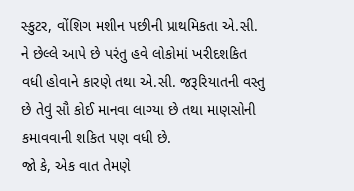સ્કુટર, વોંશિગ મશીન પછીની પ્રાથમિકતા એ.સી. ને છેલ્લે આપે છે પરંતુ હવે લોકોમાં ખરીદશકિત વધી હોવાને કારણે તથા એ.સી. જરૂરિયાતની વસ્તુ છે તેવું સૌ કોઈ માનવા લાગ્યા છે તથા માણસોની કમાવવાની શકિત પણ વધી છે.
જો કે, એક વાત તેમણે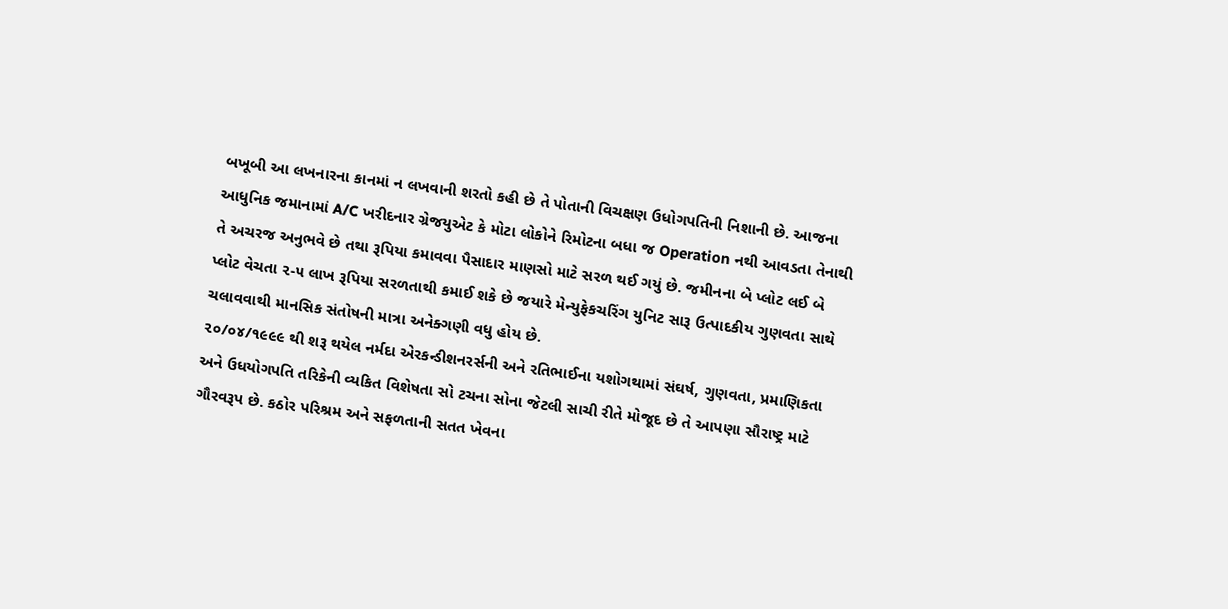બખૂબી આ લખનારના કાનમાં ન લખવાની શરતો કહી છે તે પોતાની વિચક્ષણ ઉધોગપતિની નિશાની છે. આજના આધુનિક જમાનામાં A/C ખરીદનાર ગ્રેજયુએટ કે મોટા લોકોને રિમોટના બધા જ Operation નથી આવડતા તેનાથી તે અચરજ અનુભવે છે તથા રૂપિયા કમાવવા પૈસાદાર માણસો માટે સરળ થઈ ગયું છે. જમીનના બે પ્લોટ લઈ બે પ્લોટ વેચતા ૨-૫ લાખ રૂપિયા સરળતાથી કમાઈ શકે છે જયારે મેન્યુફેકચરિંગ યુનિટ સારૂ ઉત્પાદકીય ગુણવતા સાથે ચલાવવાથી માનસિક સંતોષની માત્રા અનેક્ગણી વધુ હોય છે.
૨૦/૦૪/૧૯૯૯ થી શરૂ થયેલ નર્મદા એરકન્ડીશનરર્સની અને રતિભાઈના યશોગથામાં સંઘર્ષ, ગુણવતા, પ્રમાણિકતા અને ઉધયોગપતિ તરિકેની વ્યકિત વિશેષતા સો ટચના સોના જેટલી સાચી રીતે મોજૂદ છે તે આપણા સૌરાષ્ટ્ર માટે ગૌરવરૂપ છે. કઠોર પરિશ્રમ અને સફળતાની સતત ખેવના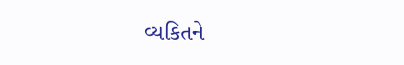વ્યકિતને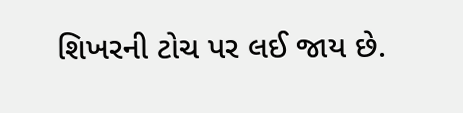શિખરની ટોચ પર લઈ જાય છે.